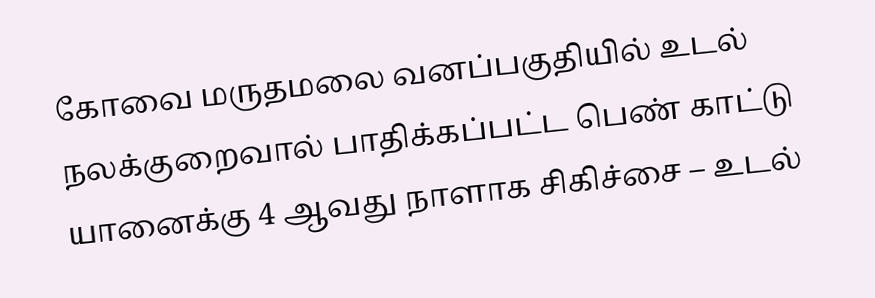கோவை மருதமலை வனப்பகுதியில் உடல் நலக்குறைவால் பாதிக்கப்பட்ட பெண் காட்டு யானைக்கு 4 ஆவது நாளாக சிகிச்சை – உடல்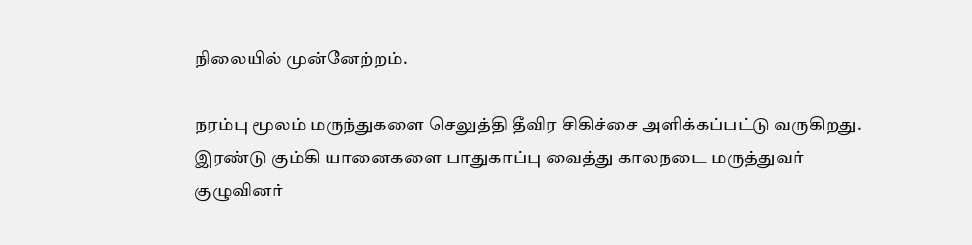நிலையில் முன்னேற்றம்.

நரம்பு மூலம் மருந்துகளை செலுத்தி தீவிர சிகிச்சை அளிக்கப்பட்டு வருகிறது.
இரண்டு கும்கி யானைகளை பாதுகாப்பு வைத்து காலநடை மருத்துவர் குழுவினர்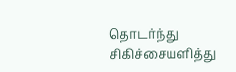தொடர்ந்து சிகிச்சையளித்து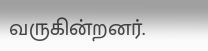வருகின்றனர்.